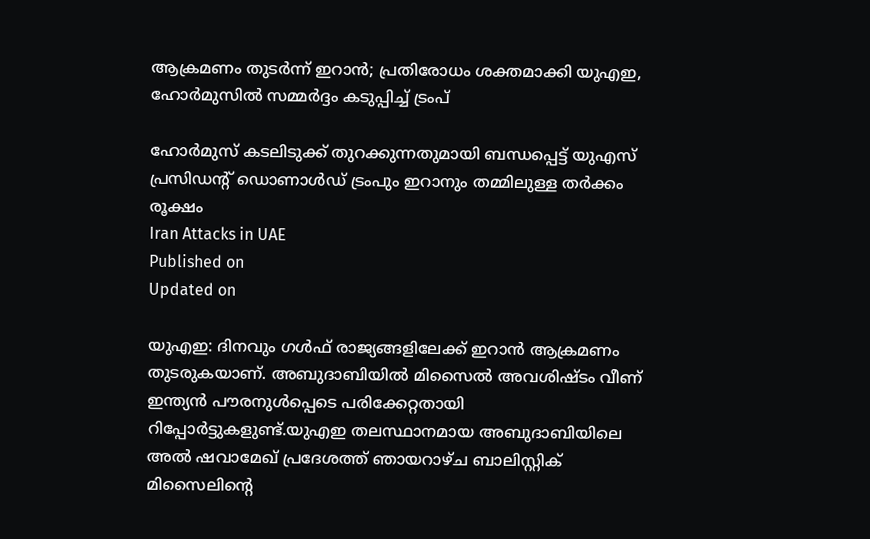ആക്രമണം തുടർന്ന് ഇറാൻ; പ്രതിരോധം ശക്തമാക്കി യുഎഇ, ഹോർമുസിൽ സമ്മർദ്ദം കടുപ്പിച്ച് ട്രംപ്

ഹോർമുസ് കടലിടുക്ക് തുറക്കുന്നതുമായി ബന്ധപ്പെട്ട് യുഎസ് പ്രസിഡന്റ് ഡൊണാൾഡ് ട്രംപും ഇറാനും തമ്മിലുള്ള തർക്കം രൂക്ഷം
Iran Attacks in UAE
Published on
Updated on

യുഎഇ: ദിനവും ഗൾഫ് രാജ്യങ്ങളിലേക്ക് ഇറാൻ ആക്രമണം തുടരുകയാണ്. അബുദാബിയിൽ മിസൈൽ അവശിഷ്ടം വീണ് ഇന്ത്യൻ പൗരനുൾപ്പെടെ പരിക്കേറ്റതായി റിപ്പോർട്ടുകളുണ്ട്.യുഎഇ തലസ്ഥാനമായ അബുദാബിയിലെ അൽ ഷവാമേഖ് പ്രദേശത്ത് ഞായറാഴ്ച ബാലിസ്റ്റിക് മിസൈലിന്റെ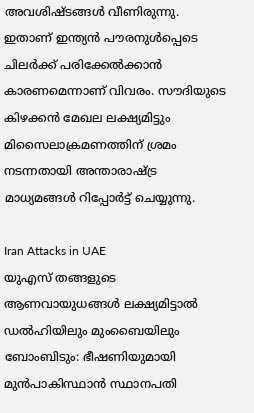അവശിഷ്ടങ്ങൾ വീണിരുന്നു. ഇതാണ് ഇന്ത്യൻ പൗരനുൾപ്പെടെ ചിലർക്ക് പരിക്കേൽക്കാൻ കാരണമെന്നാണ് വിവരം. സൗദിയുടെ കിഴക്കൻ മേഖല ലക്ഷ്യമിട്ടും മിസൈലാക്രമണത്തിന് ശ്രമം നടന്നതായി അന്താരാഷ്ട്ര മാധ്യമങ്ങൾ റിപ്പോർട്ട് ചെയ്യുന്നു.

Iran Attacks in UAE
യുഎസ് തങ്ങളുടെ ആണവായുധങ്ങൾ ലക്ഷ്യമിട്ടാൽ ഡൽഹിയിലും മുംബൈയിലും ബോംബിടും: ഭീഷണിയുമായി മുൻപാകിസ്ഥാൻ സ്ഥാനപതി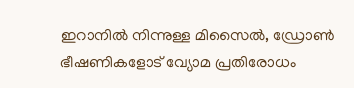ഇറാനിൽ നിന്നുള്ള മിസൈൽ, ഡ്രോൺ ഭീഷണികളോട് വ്യോമ പ്രതിരോധം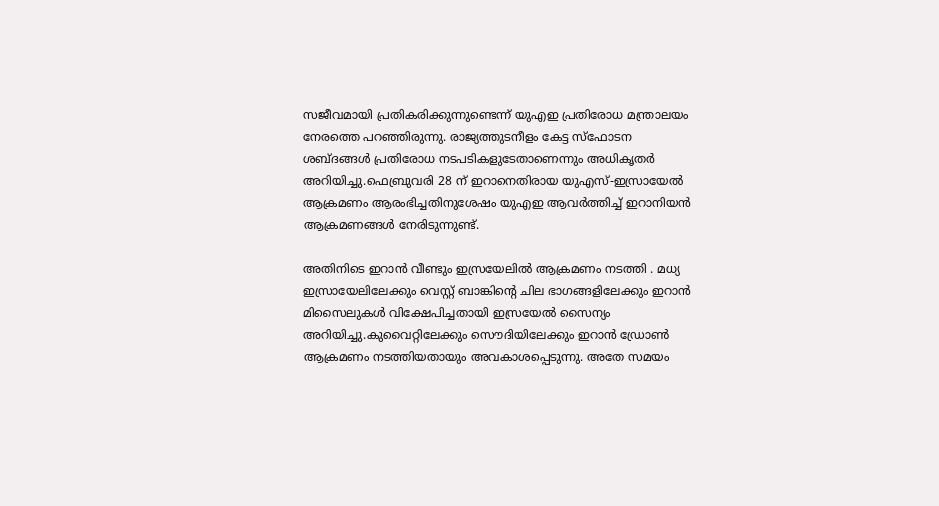സജീവമായി പ്രതികരിക്കുന്നുണ്ടെന്ന് യുഎഇ പ്രതിരോധ മന്ത്രാലയം നേരത്തെ പറഞ്ഞിരുന്നു. രാജ്യത്തുടനീളം കേട്ട സ്ഫോടന ശബ്ദങ്ങൾ പ്രതിരോധ നടപടികളുടേതാണെന്നും അധികൃതർ അറിയിച്ചു.ഫെബ്രുവരി 28 ന് ഇറാനെതിരായ യുഎസ്-ഇസ്രായേൽ ആക്രമണം ആരംഭിച്ചതിനുശേഷം യുഎഇ ആവർത്തിച്ച് ഇറാനിയൻ ആക്രമണങ്ങൾ നേരിടുന്നുണ്ട്.

അതിനിടെ ഇറാൻ വീണ്ടും ഇസ്രയേലിൽ ആക്രമണം നടത്തി . മധ്യ ഇസ്രായേലിലേക്കും വെസ്റ്റ് ബാങ്കിന്റെ ചില ഭാഗങ്ങളിലേക്കും ഇറാൻ മിസൈലുകൾ വിക്ഷേപിച്ചതായി ഇസ്രയേൽ സൈന്യം അറിയിച്ചു.കുവൈറ്റിലേക്കും സൌദിയിലേക്കും ഇറാൻ ഡ്രോൺ ആക്രമണം നടത്തിയതായും അവകാശപ്പെടുന്നു. അതേ സമയം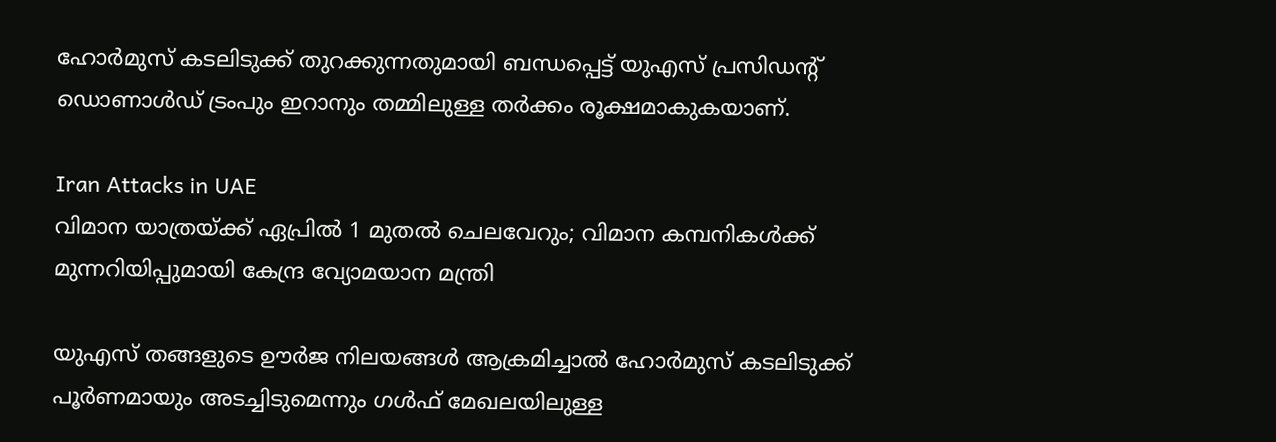ഹോർമുസ് കടലിടുക്ക് തുറക്കുന്നതുമായി ബന്ധപ്പെട്ട് യുഎസ് പ്രസിഡന്റ് ഡൊണാൾഡ് ട്രംപും ഇറാനും തമ്മിലുള്ള തർക്കം രൂക്ഷമാകുകയാണ്.

Iran Attacks in UAE
വിമാന യാത്രയ്ക്ക് ഏപ്രിൽ 1 മുതൽ ചെലവേറും; വിമാന കമ്പനികൾക്ക് മുന്നറിയിപ്പുമായി കേന്ദ്ര വ്യോമയാന മന്ത്രി

യുഎസ് തങ്ങളുടെ ഊർജ നിലയങ്ങൾ ആക്രമിച്ചാൽ ഹോർമുസ് കടലിടുക്ക് പൂർണമായും അടച്ചിടുമെന്നും ഗൾഫ് മേഖലയിലുള്ള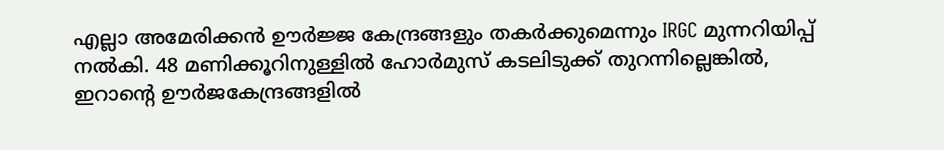എല്ലാ അമേരിക്കൻ ഊർജ്ജ കേന്ദ്രങ്ങളും തകർക്കുമെന്നും IRGC മുന്നറിയിപ്പ് നൽകി. 48 മണിക്കൂറിനുള്ളിൽ ഹോർമുസ് കടലിടുക്ക് തുറന്നില്ലെങ്കിൽ, ഇറാന്റെ ഊർജകേന്ദ്രങ്ങളിൽ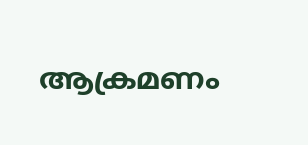ആക്രമണം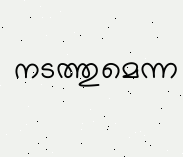നടത്തുമെന്ന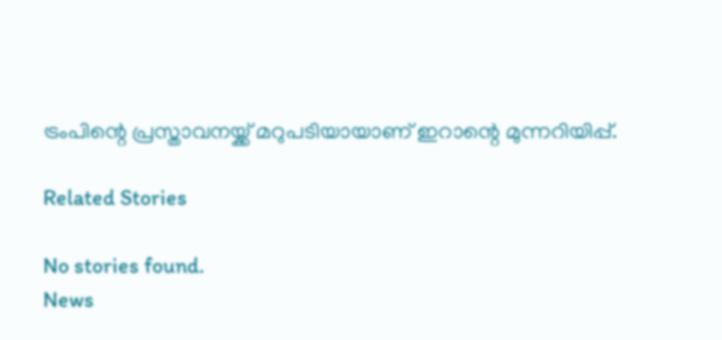ട്രംപിന്റെ പ്രസ്താവനയ്ക്ക് മറുപടിയായാണ് ഇറാന്റെ മുന്നറിയിപ്പ്.

Related Stories

No stories found.
News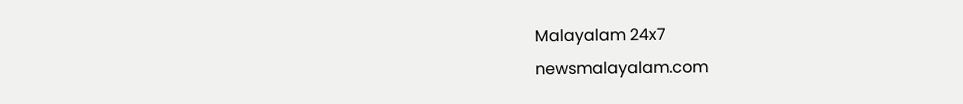Malayalam 24x7
newsmalayalam.com